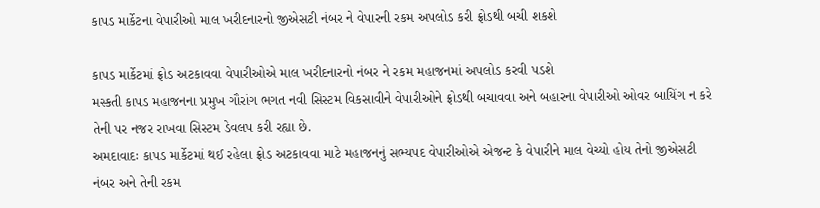કાપડ માર્કેટના વેપારીઓ માલ ખરીદનારનો જીએસટી નંબર ને વેપારની રકમ અપલોડ કરી ફ્રોડથી બચી શકશે

કાપડ માર્કેટમાં ફ્રોડ અટકાવવા વેપારીઓએ માલ ખરીદનારનો નંબર ને રકમ મહાજનમાં અપલોડ કરવી પડશે
મસ્કતી કાપડ મહાજનના પ્રમુખ ગૌરાંગ ભગત નવી સિસ્ટમ વિકસાવીને વેપારીઓને ફ્રોડથી બચાવવા અને બહારના વેપારીઓ ઓવર બાયિંગ ન કરે તેની પર નજર રાખવા સિસ્ટમ ડેવલપ કરી રહ્યા છે.
અમદાવાદઃ કાપડ માર્કેટમાં થઈ રહેલા ફ્રોડ અટકાવવા માટે મહાજનનું સભ્યપદ વેપારીઓએ એજન્ટ કે વેપારીને માલ વેચ્યો હોય તેનો જીએસટી નંબર અને તેની રકમ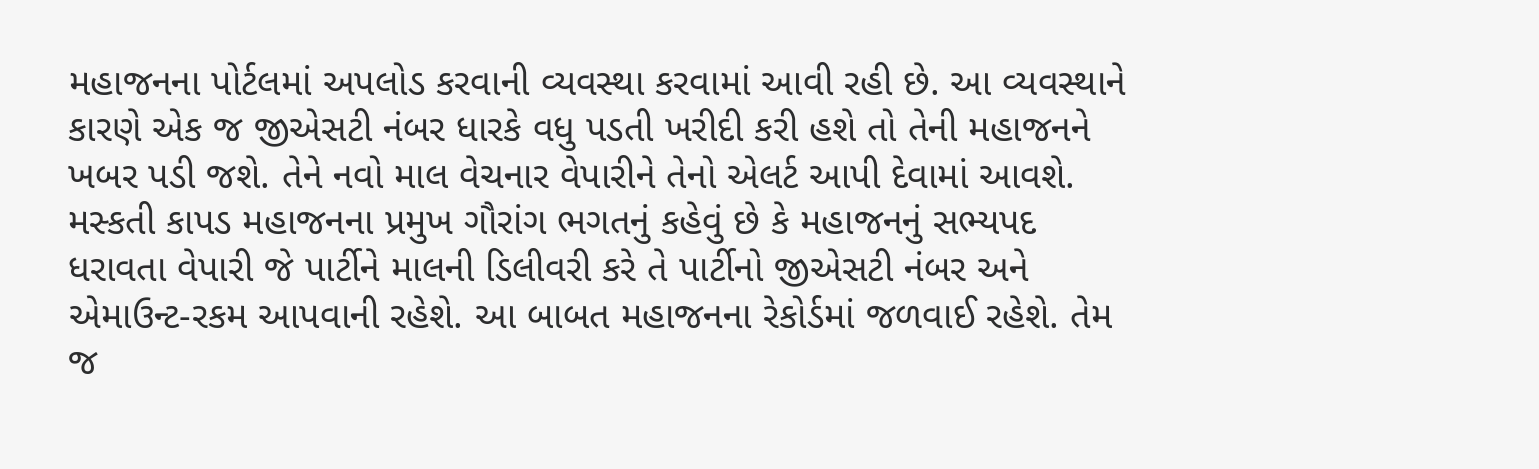મહાજનના પોર્ટલમાં અપલોડ કરવાની વ્યવસ્થા કરવામાં આવી રહી છે. આ વ્યવસ્થાને કારણે એક જ જીએસટી નંબર ધારકે વધુ પડતી ખરીદી કરી હશે તો તેની મહાજનને ખબર પડી જશે. તેને નવો માલ વેચનાર વેપારીને તેનો એલર્ટ આપી દેવામાં આવશે.
મસ્કતી કાપડ મહાજનના પ્રમુખ ગૌરાંગ ભગતનું કહેવું છે કે મહાજનનું સભ્યપદ ધરાવતા વેપારી જે પાર્ટીને માલની ડિલીવરી કરે તે પાર્ટીનો જીએસટી નંબર અને એમાઉન્ટ-રકમ આપવાની રહેશે. આ બાબત મહાજનના રેકોર્ડમાં જળવાઈ રહેશે. તેમ જ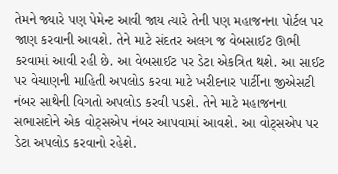તેમને જ્યારે પણ પેમેન્ટ આવી જાય ત્યારે તેની પણ મહાજનના પોર્ટલ પર જાણ કરવાની આવશે. તેને માટે સંદતર અલગ જ વેબસાઈટ ઊભી કરવામાં આવી રહી છે. આ વેબસાઈટ પર ડેટા એકત્રિત થશે. આ સાઈટ પર વેચાણની માહિતી અપલોડ કરવા માટે ખરીદનાર પાર્ટીના જીએસટી નંબર સાથેની વિગતો અપલોડ કરવી પડશે. તેને માટે મહાજનના સભાસદોને એક વોટ્સએપ નંબર આપવામાં આવશે. આ વોટ્સએપ પર ડેટા અપલોડ કરવાનો રહેશે.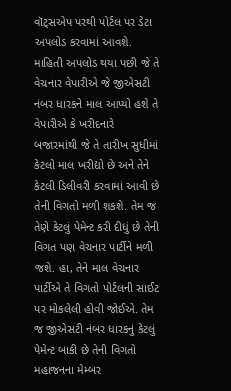વૉટ્સએપ પરથી પોર્ટલ પર ડેટા અપલોડ કરવામાં આવશે.
માહિતી અપલોડ થયા પછી જે તે વેચનાર વેપારીએ જે જીએસટી નંબર ધારકને માલ આપ્યો હશે તે વેપારીએ કે ખરીદનારે બજારમાંથી જે તે તારીખ સુધીમાં કેટલો માલ ખરીદ્યો છે અને તેને કેટલી ડિલીવરી કરવામાં આવી છે તેની વિગતો મળી શકશે. તેમ જ તેણે કેટલું પેમેન્ટ કરી દીધું છે તેની વિગત પણ વેચનાર પાર્ટીને મળી જશે. હા, તેને માલ વેચનાર પાર્ટીએ તે વિગતો પોર્ટલની સાઈટ પર મોકલેલી હોવી જોઈએ. તેમ જ જીએસટી નંબર ધારકનું કેટલું પેમેન્ટ બાકી છે તેની વિગતો મહાજનના મેમ્બર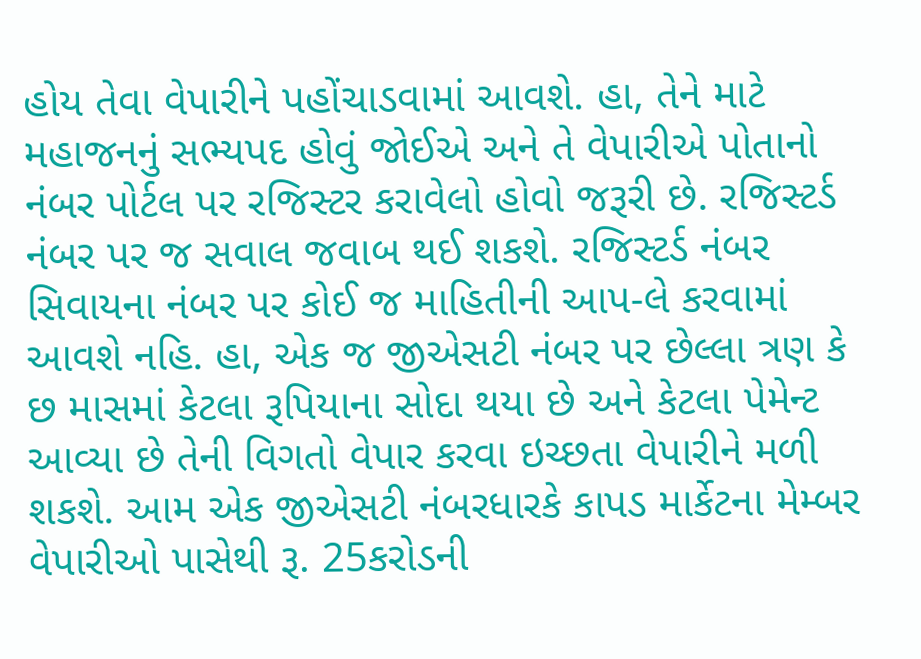હોય તેવા વેપારીને પહોંચાડવામાં આવશે. હા, તેને માટે મહાજનનું સભ્યપદ હોવું જોઈએ અને તે વેપારીએ પોતાનો નંબર પોર્ટલ પર રજિસ્ટર કરાવેલો હોવો જરૂરી છે. રજિસ્ટર્ડ નંબર પર જ સવાલ જવાબ થઈ શકશે. રજિસ્ટર્ડ નંબર સિવાયના નંબર પર કોઈ જ માહિતીની આપ-લે કરવામાં આવશે નહિ. હા, એક જ જીએસટી નંબર પર છેલ્લા ત્રણ કે છ માસમાં કેટલા રૂપિયાના સોદા થયા છે અને કેટલા પેમેન્ટ આવ્યા છે તેની વિગતો વેપાર કરવા ઇચ્છતા વેપારીને મળી શકશે. આમ એક જીએસટી નંબરધારકે કાપડ માર્કેટના મેમ્બર વેપારીઓ પાસેથી રૂ. 25કરોડની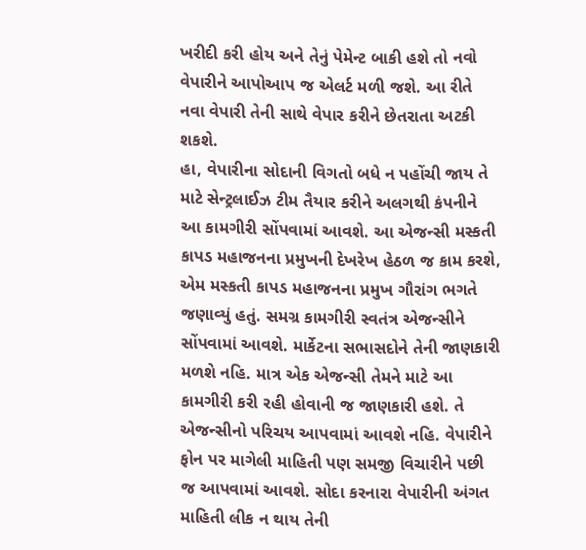ખરીદી કરી હોય અને તેનું પેમેન્ટ બાકી હશે તો નવો વેપારીને આપોઆપ જ એલર્ટ મળી જશે. આ રીતે નવા વેપારી તેની સાથે વેપાર કરીને છેતરાતા અટકી શકશે.
હા, વેપારીના સોદાની વિગતો બધે ન પહોંચી જાય તે માટે સેન્ટ્રલાઈઝ ટીમ તૈયાર કરીને અલગથી કંપનીને આ કામગીરી સોંપવામાં આવશે. આ એજન્સી મસ્કતી કાપડ મહાજનના પ્રમુખની દેખરેખ હેઠળ જ કામ કરશે, એમ મસ્કતી કાપડ મહાજનના પ્રમુખ ગૌરાંગ ભગતે જણાવ્યું હતું. સમગ્ર કામગીરી સ્વતંત્ર એજન્સીને સોંપવામાં આવશે. માર્કેટના સભાસદોને તેની જાણકારી મળશે નહિ. માત્ર એક એજન્સી તેમને માટે આ કામગીરી કરી રહી હોવાની જ જાણકારી હશે. તે એજન્સીનો પરિચય આપવામાં આવશે નહિ. વેપારીને ફોન પર માગેલી માહિતી પણ સમજી વિચારીને પછી જ આપવામાં આવશે. સોદા કરનારા વેપારીની અંગત માહિતી લીક ન થાય તેની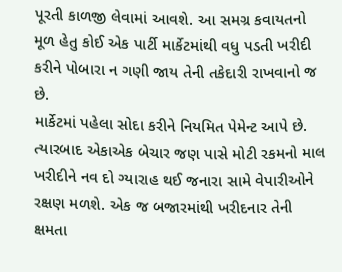પૂરતી કાળજી લેવામાં આવશે. આ સમગ્ર કવાયતનો મૂળ હેતુ કોઈ એક પાર્ટી માર્કેટમાંથી વધુ પડતી ખરીદી કરીને પોબારા ન ગણી જાય તેની તકેદારી રાખવાનો જ છે.
માર્કેટમાં પહેલા સોદા કરીને નિયમિત પેમેન્ટ આપે છે. ત્યારબાદ એકાએક બેચાર જણ પાસે મોટી રકમનો માલ ખરીદીને નવ દો ગ્યારાહ થઈ જનારા સામે વેપારીઓને રક્ષણ મળશે. એક જ બજારમાંથી ખરીદનાર તેની ક્ષમતા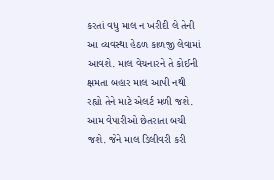કરતાં વધુ માલ ન ખરીદી લે તેની આ વ્યવસ્થા હેઠળ કાળજી લેવામાં આવશે. માલ વેચનારને તે કોઈની ક્ષમતા બહાર માલ આપી નથી રહ્યો તેને માટે એલર્ટ મળી જશે. આમ વેપારીઓ છેતરાતા બચી જશે. જેને માલ ડિલીવરી કરી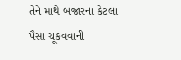તેને માથે બજારના કેટલા પૈસા ચૂકવવાની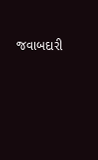જવાબદારી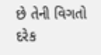છે તેની વિગતો દરેક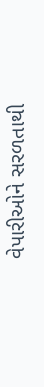વેપારીઓને સરળતાથી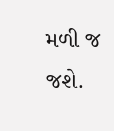મળી જ જશે.